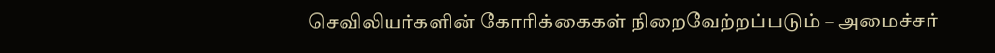செவிலியர்களின் கோரிக்கைகள் நிறைவேற்றப்படும் – அமைச்சர்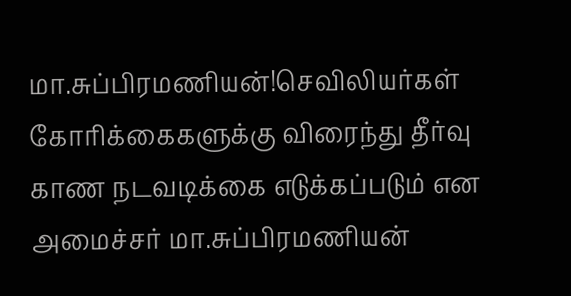மா.சுப்பிரமணியன்!செவிலியர்கள் கோரிக்கைகளுக்கு விரைந்து தீர்வு காண நடவடிக்கை எடுக்கப்படும் என அமைச்சர் மா.சுப்பிரமணியன்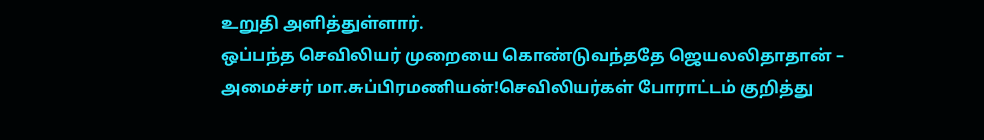உறுதி அளித்துள்ளார்.
ஒப்பந்த செவிலியர் முறையை கொண்டுவந்ததே ஜெயலலிதாதான் – அமைச்சர் மா.சுப்பிரமணியன்!செவிலியர்கள் போராட்டம் குறித்து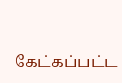கேட்கப்பட்ட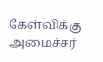கேள்விக்கு அமைச்சர்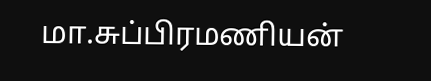மா.சுப்பிரமணியன்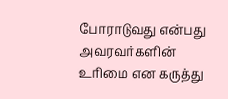போராடுவது என்பது அவரவர்களின் உரிமை என கருத்து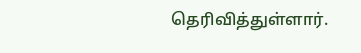தெரிவித்துள்ளார்.